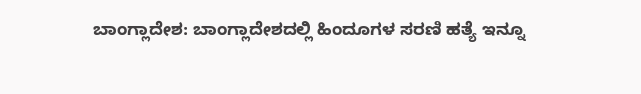ಬಾಂಗ್ಲಾದೇಶ: ಬಾಂಗ್ಲಾದೇಶದಲ್ಲಿ ಹಿಂದೂಗಳ ಸರಣಿ ಹತ್ಯೆ ಇನ್ನೂ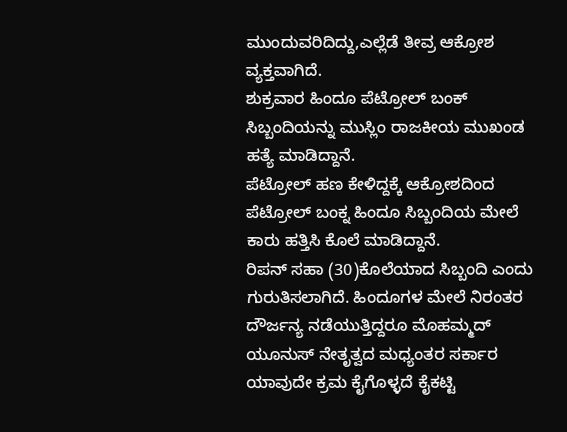ಮುಂದುವರಿದಿದ್ದು,ಎಲ್ಲೆಡೆ ತೀವ್ರ ಆಕ್ರೋಶ ವ್ಯಕ್ತವಾಗಿದೆ.
ಶುಕ್ರವಾರ ಹಿಂದೂ ಪೆಟ್ರೋಲ್ ಬಂಕ್ ಸಿಬ್ಬಂದಿಯನ್ನು ಮುಸ್ಲಿಂ ರಾಜಕೀಯ ಮುಖಂಡ ಹತ್ಯೆ ಮಾಡಿದ್ದಾನೆ.
ಪೆಟ್ರೋಲ್ ಹಣ ಕೇಳಿದ್ದಕ್ಕೆ ಆಕ್ರೋಶದಿಂದ ಪೆಟ್ರೋಲ್ ಬಂಕ್ನ ಹಿಂದೂ ಸಿಬ್ಬಂದಿಯ ಮೇಲೆ ಕಾರು ಹತ್ತಿಸಿ ಕೊಲೆ ಮಾಡಿದ್ದಾನೆ.
ರಿಪನ್ ಸಹಾ (30)ಕೊಲೆಯಾದ ಸಿಬ್ಬಂದಿ ಎಂದು ಗುರುತಿಸಲಾಗಿದೆ. ಹಿಂದೂಗಳ ಮೇಲೆ ನಿರಂತರ ದೌರ್ಜನ್ಯ ನಡೆಯುತ್ತಿದ್ದರೂ ಮೊಹಮ್ಮದ್ ಯೂನುಸ್ ನೇತೃತ್ವದ ಮಧ್ಯಂತರ ಸರ್ಕಾರ ಯಾವುದೇ ಕ್ರಮ ಕೈಗೊಳ್ಳದೆ ಕೈಕಟ್ಟಿ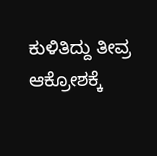ಕುಳಿತಿದ್ದು ತೀವ್ರ ಆಕ್ರೋಶಕ್ಕೆ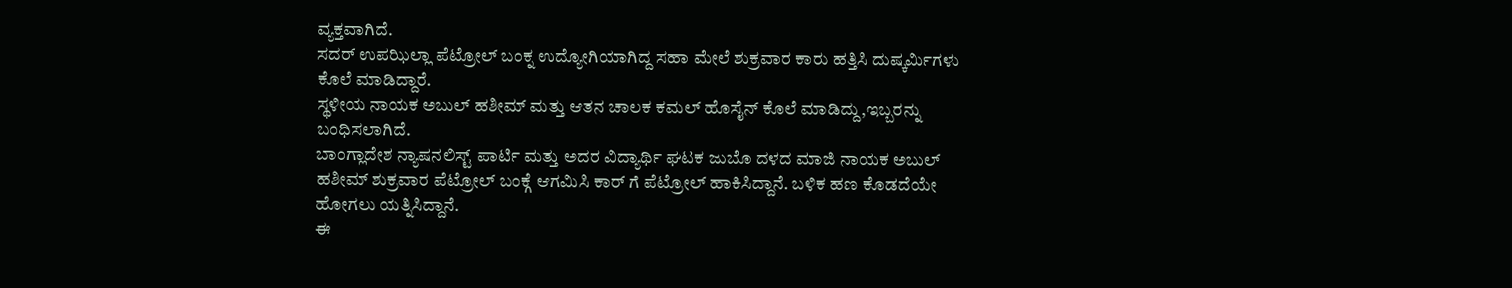ವ್ಯಕ್ತವಾಗಿದೆ.
ಸದರ್ ಉಪಝಿಲ್ಲಾ ಪೆಟ್ರೋಲ್ ಬಂಕ್ನ ಉದ್ಯೋಗಿಯಾಗಿದ್ದ ಸಹಾ ಮೇಲೆ ಶುಕ್ರವಾರ ಕಾರು ಹತ್ತಿಸಿ ದುಷ್ಕರ್ಮಿಗಳು ಕೊಲೆ ಮಾಡಿದ್ದಾರೆ.
ಸ್ಥಳೀಯ ನಾಯಕ ಅಬುಲ್ ಹಶೀಮ್ ಮತ್ತು ಆತನ ಚಾಲಕ ಕಮಲ್ ಹೊಸೈನ್ ಕೊಲೆ ಮಾಡಿದ್ದು,ಇಬ್ಬರನ್ನು ಬಂಧಿಸಲಾಗಿದೆ.
ಬಾಂಗ್ಲಾದೇಶ ನ್ಯಾಷನಲಿಸ್ಟ್ ಪಾರ್ಟಿ ಮತ್ತು ಅದರ ವಿದ್ಯಾರ್ಥಿ ಘಟಕ ಜುಬೊ ದಳದ ಮಾಜಿ ನಾಯಕ ಅಬುಲ್ ಹಶೀಮ್ ಶುಕ್ರವಾರ ಪೆಟ್ರೋಲ್ ಬಂಕ್ಗೆ ಆಗಮಿಸಿ ಕಾರ್ ಗೆ ಪೆಟ್ರೋಲ್ ಹಾಕಿಸಿದ್ದಾನೆ. ಬಳಿಕ ಹಣ ಕೊಡದೆಯೇ ಹೋಗಲು ಯತ್ನಿಸಿದ್ದಾನೆ.
ಈ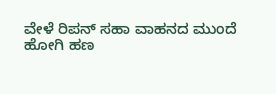ವೇಳೆ ರಿಪನ್ ಸಹಾ ವಾಹನದ ಮುಂದೆ ಹೋಗಿ ಹಣ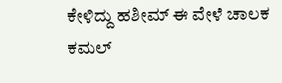ಕೇಳಿದ್ದು ಹಶೀಮ್ ಈ ವೇಳೆ ಚಾಲಕ ಕಮಲ್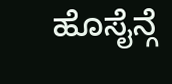ಹೊಸೈನ್ಗೆ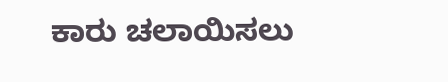ಕಾರು ಚಲಾಯಿಸಲು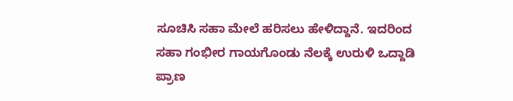ಸೂಚಿಸಿ ಸಹಾ ಮೇಲೆ ಹರಿಸಲು ಹೇಳಿದ್ದಾನೆ. ಇದರಿಂದ ಸಹಾ ಗಂಭೀರ ಗಾಯಗೊಂಡು ನೆಲಕ್ಕೆ ಉರುಳಿ ಒದ್ದಾಡಿ ಪ್ರಾಣ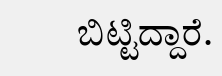ಬಿಟ್ಟಿದ್ದಾರೆ.